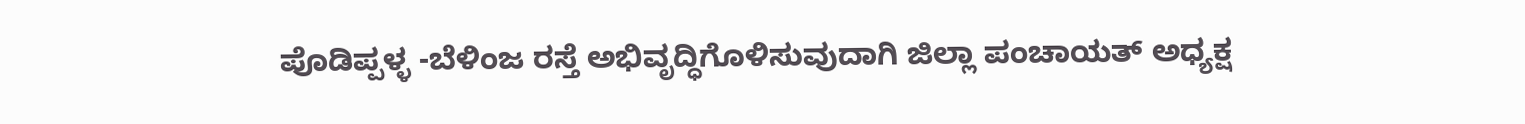ಪೊಡಿಪ್ಪಳ್ಳ -ಬೆಳಿಂಜ ರಸ್ತೆ ಅಭಿವೃದ್ಧಿಗೊಳಿಸುವುದಾಗಿ ಜಿಲ್ಲಾ ಪಂಚಾಯತ್ ಅಧ್ಯಕ್ಷ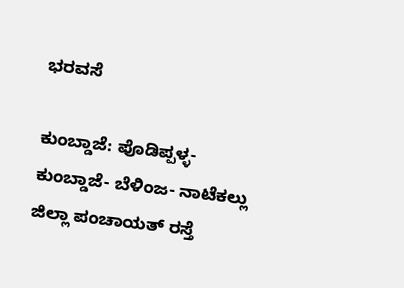ಭರವಸೆ

ಕುಂಬ್ಡಾಜೆ: ಪೊಡಿಪ್ಪಳ್ಳ- ಕುಂಬ್ಡಾಜೆ- ಬೆಳಿಂಜ- ನಾಟೆಕಲ್ಲು ಜಿಲ್ಲಾ ಪಂಚಾಯತ್ ರಸ್ತೆ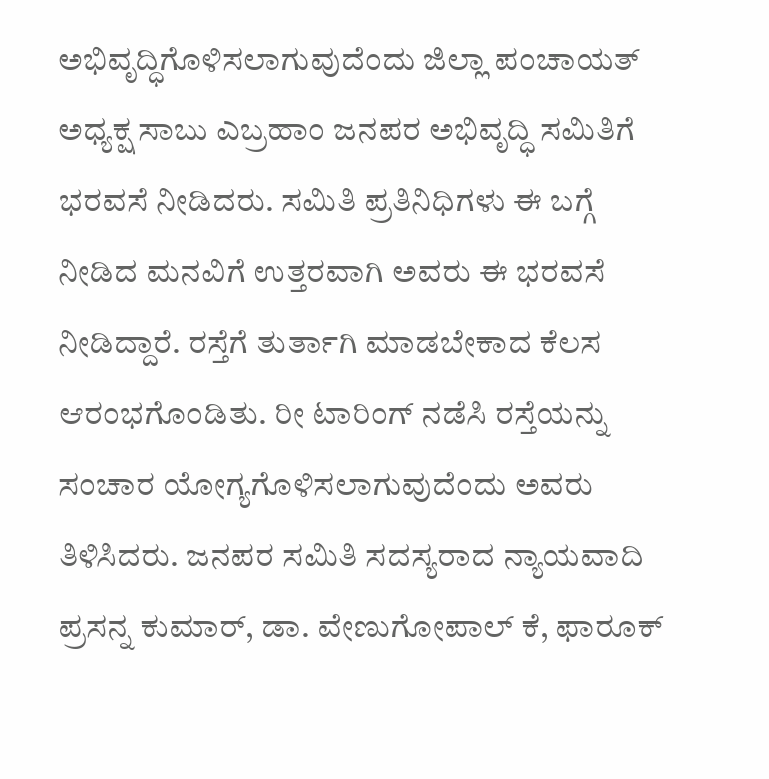ಅಭಿವೃದ್ಧಿಗೊಳಿಸಲಾಗುವುದೆಂದು ಜಿಲ್ಲಾ ಪಂಚಾಯತ್ ಅಧ್ಯಕ್ಷ ಸಾಬು ಎಬ್ರಹಾಂ ಜನಪರ ಅಭಿವೃದ್ಧಿ ಸಮಿತಿಗೆ ಭರವಸೆ ನೀಡಿದರು. ಸಮಿತಿ ಪ್ರತಿನಿಧಿಗಳು ಈ ಬಗ್ಗೆ ನೀಡಿದ ಮನವಿಗೆ ಉತ್ತರವಾಗಿ ಅವರು ಈ ಭರವಸೆ ನೀಡಿದ್ದಾರೆ. ರಸ್ತೆಗೆ ತುರ್ತಾಗಿ ಮಾಡಬೇಕಾದ ಕೆಲಸ ಆರಂಭಗೊಂಡಿತು. ರೀ ಟಾರಿಂಗ್ ನಡೆಸಿ ರಸ್ತೆಯನ್ನು ಸಂಚಾರ ಯೋಗ್ಯಗೊಳಿಸಲಾಗುವುದೆಂದು ಅವರು ತಿಳಿಸಿದರು. ಜನಪರ ಸಮಿತಿ ಸದಸ್ಯರಾದ ನ್ಯಾಯವಾದಿ ಪ್ರಸನ್ನ ಕುಮಾರ್, ಡಾ. ವೇಣುಗೋಪಾಲ್ ಕೆ, ಫಾರೂಕ್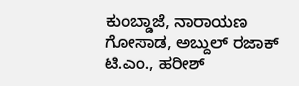ಕುಂಬ್ಡಾಜೆ, ನಾರಾಯಣ ಗೋಸಾಡ, ಅಬ್ದುಲ್ ರಜಾಕ್ ಟಿ.ಎಂ., ಹರೀಶ್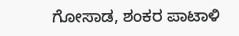ಗೋಸಾಡ, ಶಂಕರ ಪಾಟಾಳಿ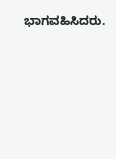ಭಾಗವಹಿಸಿದರು.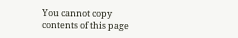You cannot copy contents of this page